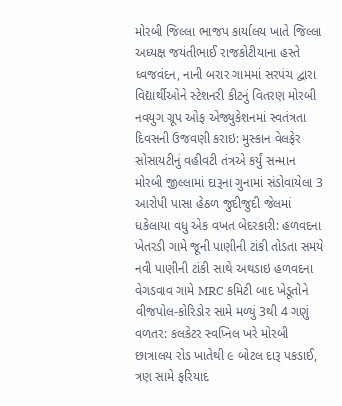મોરબી જિલ્લા ભાજપ કાર્યાલય ખાતે જિલ્લા અધ્યક્ષ જયંતીભાઈ રાજકોટીયાના હસ્તે ધ્વજવંદન, નાની બરાર ગામમાં સરપંચ દ્વારા વિદ્યાર્થીઓને સ્ટેશનરી કીટનું વિતરણ મોરબી નવયુગ ગ્રૂપ ઓફ એજ્યુકેશનમાં સ્વતંત્રતા દિવસની ઉજવણી કરાઇ: મુસ્કાન વેલફેર સોસાયટીનું વહીવટી તંત્રએ કર્યું સન્માન મોરબી જીલ્લામાં દારૂના ગુનામાં સંડોવાયેલા 3 આરોપી પાસા હેઠળ જુદીજુદી જેલમાં ધકેલાયા વધુ એક વખત બેદરકારી: હળવદના ખેતરડી ગામે જૂની પાણીની ટાંકી તોડતા સમયે નવી પાણીની ટાંકી સાથે અથડાઇ હળવદના વેગડવાવ ગામે MRC કમિટી બાદ ખેડૂતોને વીજપોલ-કોરિડોર સામે મળ્યું 3થી 4 ગણું વળતર: કલકેટર સ્વપ્નિલ ખરે મોરબી છાત્રાલય રોડ ખાતેથી ૯ બોટલ દારૂ પકડાઈ, ત્રણ સામે ફરિયાદ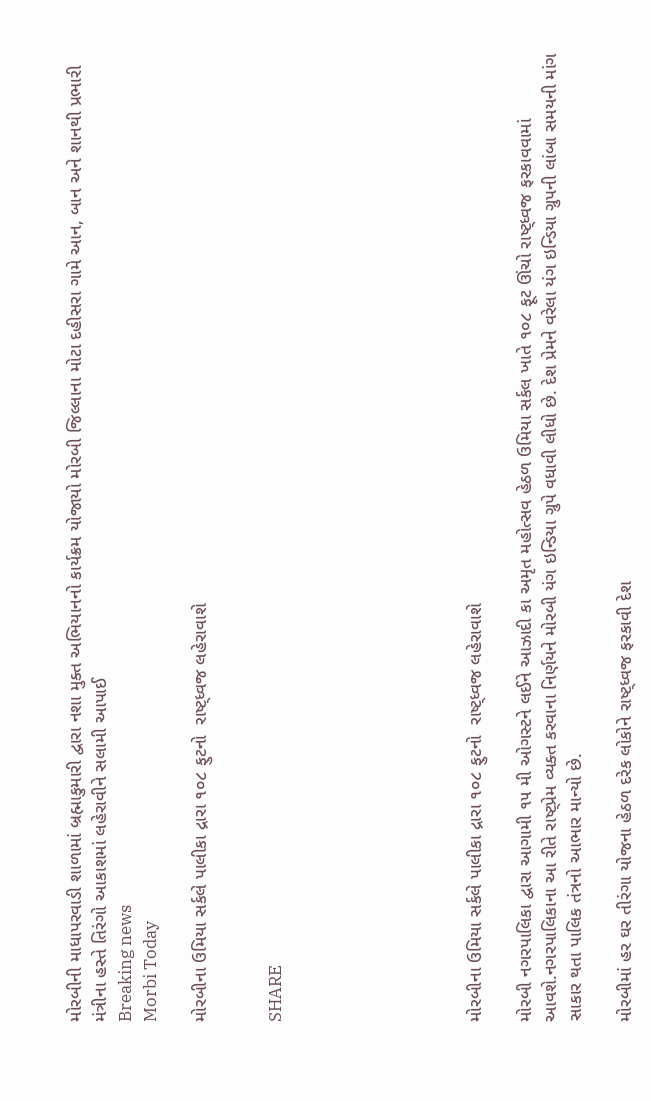મોરબીની માધાપરવાડી શાળામાં બ્રહ્માકુમારી દ્વારા નશા મુક્ત અભિયાનનો કાર્યક્રમ યોજાયો મોરબી જિલ્લાના મોટા દહીસરા ગામે આન, બાન અને શાનથી પ્રભારી મંત્રીના હસ્તે તિરંગો આકાશમાં લહેરાવીને સલામી આપાઈ
Breaking news
Morbi Today

મોરબીના ઉમિયા સર્કલે પાલીકા દ્રારા ૧૦૮ ફુટનો  રાષ્ટ્ધ્વજ લહેરાવાશે


SHARE







મોરબીના ઉમિયા સર્કલે પાલીકા દ્રારા ૧૦૮ ફુટનો  રાષ્ટ્ધ્વજ લહેરાવાશે

મોરબી નગરપાલિકા દ્વારા આગામી ૧૫ મી ઓગસ્ટને લઈને આઝાદી કા અમૃત મહોત્સવ હેઠળ ઉમિયા સર્કલ ખાતે ૧૦૮ ફૂટ ઊંચો રાષ્ટ્ધ્વજ ફરકાવવામાં આવશે.નગરપાલિકાના આ રીતે રાષ્ટ્પ્રેમ વ્યક્ત કરવાના નિર્ણયને મોરબી યંગ ઇન્ડિયા ગ્રુપે વધાવી લીધો છે. દેશ પ્રેમને વરેલા યંગ ઇન્ડિયા ગ્રુપની લાંબા સમયની માંગ સાકાર થતા પાલિક તંત્રનો આભાર માન્યો છે.

મોરબીમાં હર ઘર તીરંગા યોજના હેઠળ દરેક લોકોને રાષ્ટ્ધ્વજ ફરકાવી દેશ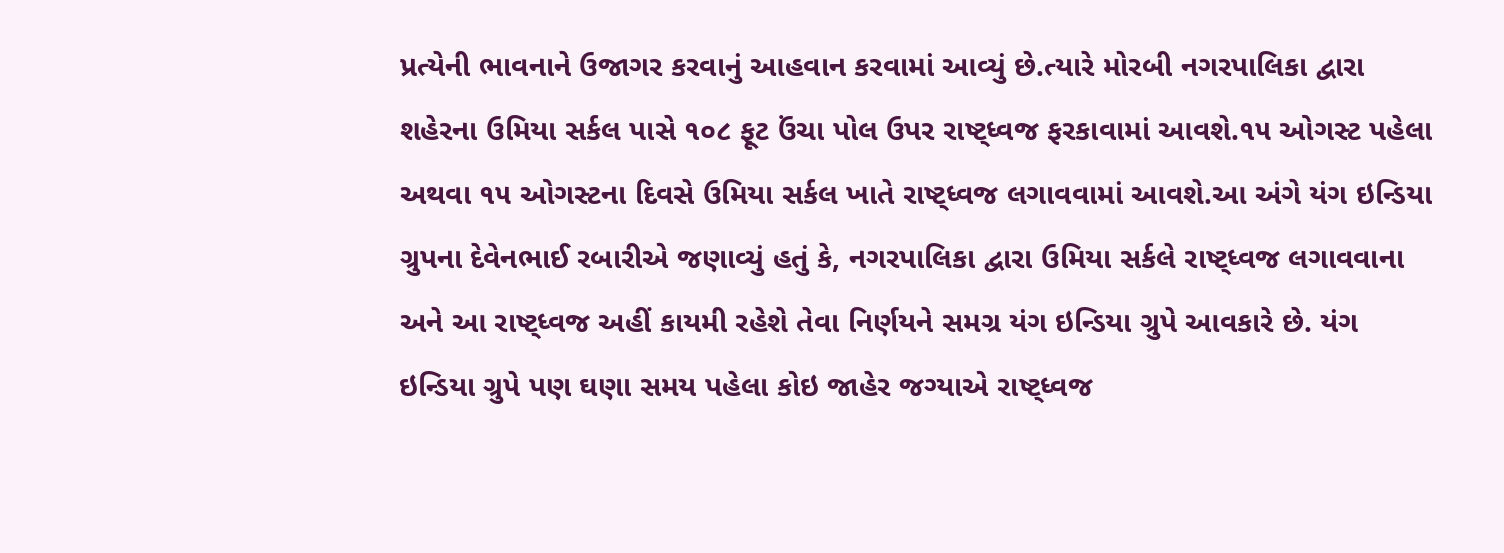પ્રત્યેની ભાવનાને ઉજાગર કરવાનું આહવાન કરવામાં આવ્યું છે.ત્યારે મોરબી નગરપાલિકા દ્વારા શહેરના ઉમિયા સર્કલ પાસે ૧૦૮ ફૂટ ઉંચા પોલ ઉપર રાષ્ટ્ધ્વજ ફરકાવામાં આવશે.૧૫ ઓગસ્ટ પહેલા અથવા ૧૫ ઓગસ્ટના દિવસે ઉમિયા સર્કલ ખાતે રાષ્ટ્ધ્વજ લગાવવામાં આવશે.આ અંગે યંગ ઇન્ડિયા ગ્રુપના દેવેનભાઈ રબારીએ જણાવ્યું હતું કે, નગરપાલિકા દ્વારા ઉમિયા સર્કલે રાષ્ટ્ધ્વજ લગાવવાના અને આ રાષ્ટ્ધ્વજ અહીં કાયમી રહેશે તેવા નિર્ણયને સમગ્ર યંગ ઇન્ડિયા ગ્રુપે આવકારે છે. યંગ ઇન્ડિયા ગ્રુપે પણ ઘણા સમય પહેલા કોઇ જાહેર જગ્યાએ રાષ્ટ્ધ્વજ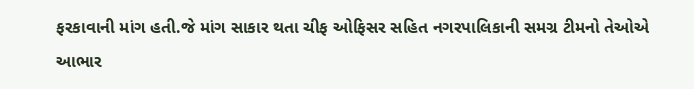ફરકાવાની માંગ હતી.જે માંગ સાકાર થતા ચીફ ઓફિસર સહિત નગરપાલિકાની સમગ્ર ટીમનો તેઓએ આભાર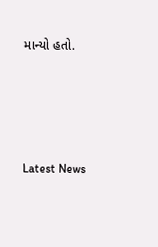માન્યો હતો.






Latest News